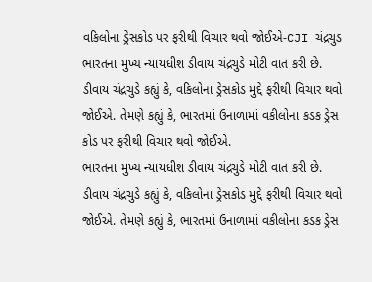વકિલોના ડ્રેસકોડ પર ફરીથી વિચાર થવો જોઈએ-CJI ચંદ્રચુડ
ભારતના મુખ્ય ન્યાયધીશ ડીવાય ચંદ્રચુડે મોટી વાત કરી છે. ડીવાય ચંદ્રચુડે કહ્યું કે, વકિલોના ડ્રેસકોડ મુદ્દે ફરીથી વિચાર થવો જોઈએ. તેમણે કહ્યું કે, ભારતમાં ઉનાળામાં વકીલોના કડક ડ્રેસ કોડ પર ફરીથી વિચાર થવો જોઈએ.
ભારતના મુખ્ય ન્યાયધીશ ડીવાય ચંદ્રચુડે મોટી વાત કરી છે. ડીવાય ચંદ્રચુડે કહ્યું કે, વકિલોના ડ્રેસકોડ મુદ્દે ફરીથી વિચાર થવો જોઈએ. તેમણે કહ્યું કે, ભારતમાં ઉનાળામાં વકીલોના કડક ડ્રેસ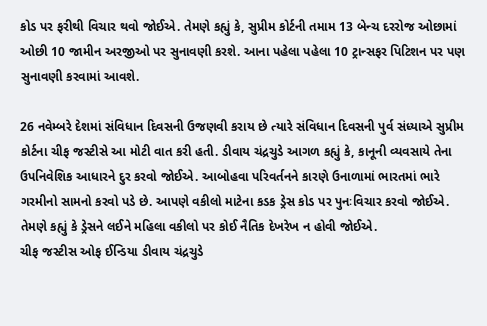કોડ પર ફરીથી વિચાર થવો જોઈએ. તેમણે કહ્યું કે, સુપ્રીમ કોર્ટની તમામ 13 બેન્ચ દરરોજ ઓછામાં ઓછી 10 જામીન અરજીઓ પર સુનાવણી કરશે. આના પહેલા પહેલા 10 ટ્રાન્સફર પિટિશન પર પણ સુનાવણી કરવામાં આવશે.

26 નવેમ્બરે દેશમાં સંવિધાન દિવસની ઉજણવી કરાય છે ત્યારે સંવિધાન દિવસની પુર્વ સંધ્યાએ સુપ્રીમ કોર્ટના ચીફ જસ્ટીસે આ મોટી વાત કરી હતી. ડીવાય ચંદ્રચુડે આગળ કહ્યું કે, કાનૂની વ્યવસાયે તેના ઉપનિવેશિક આધારને દુર કરવો જોઈએ. આબોહવા પરિવર્તનને કારણે ઉનાળામાં ભારતમાં ભારે ગરમીનો સામનો કરવો પડે છે. આપણે વકીલો માટેના કડક ડ્રેસ કોડ પર પુનઃવિચાર કરવો જોઈએ. તેમણે કહ્યું કે ડ્રેસને લઈને મહિલા વકીલો પર કોઈ નૈતિક દેખરેખ ન હોવી જોઈએ.
ચીફ જસ્ટીસ ઓફ ઈન્ડિયા ડીવાય ચંદ્રચુડે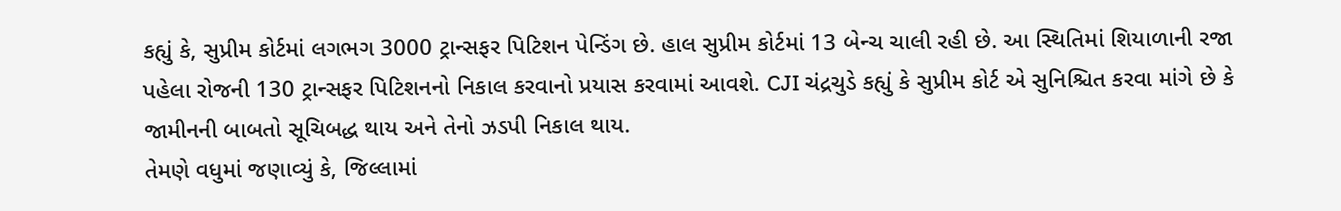કહ્યું કે, સુપ્રીમ કોર્ટમાં લગભગ 3000 ટ્રાન્સફર પિટિશન પેન્ડિંગ છે. હાલ સુપ્રીમ કોર્ટમાં 13 બેન્ચ ચાલી રહી છે. આ સ્થિતિમાં શિયાળાની રજા પહેલા રોજની 130 ટ્રાન્સફર પિટિશનનો નિકાલ કરવાનો પ્રયાસ કરવામાં આવશે. CJI ચંદ્રચુડે કહ્યું કે સુપ્રીમ કોર્ટ એ સુનિશ્ચિત કરવા માંગે છે કે જામીનની બાબતો સૂચિબદ્ધ થાય અને તેનો ઝડપી નિકાલ થાય.
તેમણે વધુમાં જણાવ્યું કે, જિલ્લામાં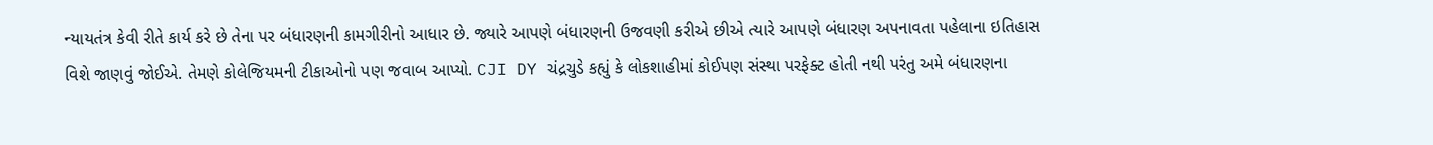ન્યાયતંત્ર કેવી રીતે કાર્ય કરે છે તેના પર બંધારણની કામગીરીનો આધાર છે. જ્યારે આપણે બંધારણની ઉજવણી કરીએ છીએ ત્યારે આપણે બંધારણ અપનાવતા પહેલાના ઇતિહાસ વિશે જાણવું જોઈએ. તેમણે કોલેજિયમની ટીકાઓનો પણ જવાબ આપ્યો. CJI DY ચંદ્રચુડે કહ્યું કે લોકશાહીમાં કોઈપણ સંસ્થા પરફેક્ટ હોતી નથી પરંતુ અમે બંધારણના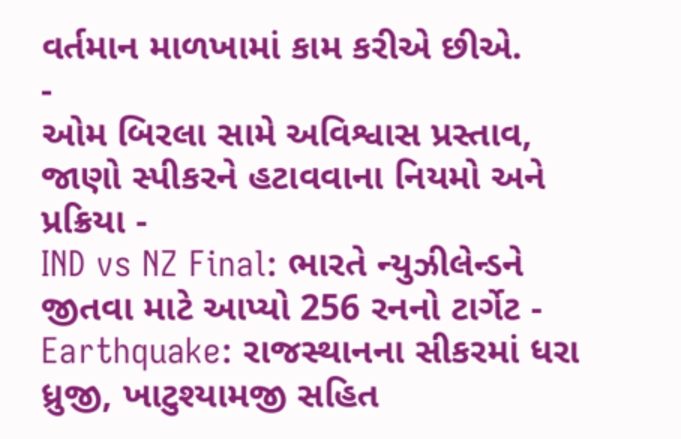વર્તમાન માળખામાં કામ કરીએ છીએ.
-
ઓમ બિરલા સામે અવિશ્વાસ પ્રસ્તાવ, જાણો સ્પીકરને હટાવવાના નિયમો અને પ્રક્રિયા -
IND vs NZ Final: ભારતે ન્યુઝીલેન્ડને જીતવા માટે આપ્યો 256 રનનો ટાર્ગેટ -
Earthquake: રાજસ્થાનના સીકરમાં ધરા ધ્રુજી, ખાટુશ્યામજી સહિત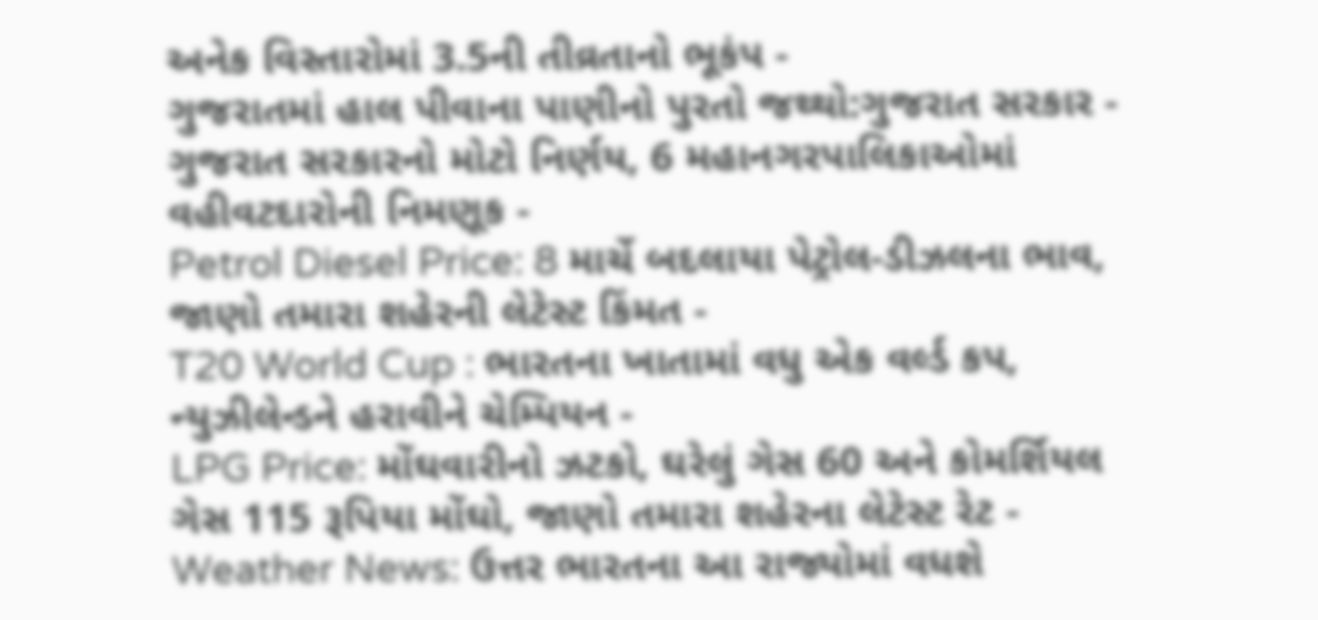અનેક વિસ્તારોમાં 3.5ની તીવ્રતાનો ભૂકંપ -
ગુજરાતમાં હાલ પીવાના પાણીનો પુરતો જથ્થો:ગુજરાત સરકાર -
ગુજરાત સરકારનો મોટો નિર્ણય, 6 મહાનગરપાલિકાઓમાં વહીવટદારોની નિમણૂક -
Petrol Diesel Price: 8 માર્ચે બદલાયા પેટ્રોલ-ડીઝલના ભાવ, જાણો તમારા શહેરની લેટેસ્ટ કિંમત -
T20 World Cup : ભારતના ખાતામાં વધુ એક વર્લ્ડ કપ, ન્યુઝીલેન્ડને હરાવીને ચેમ્પિયન -
LPG Price: મોંઘવારીનો ઝટકો, ઘરેલું ગેસ 60 અને કોમર્શિયલ ગેસ 115 રૂપિયા મોંઘો, જાણો તમારા શહેરના લેટેસ્ટ રેટ -
Weather News: ઉત્તર ભારતના આ રાજ્યોમાં વધશે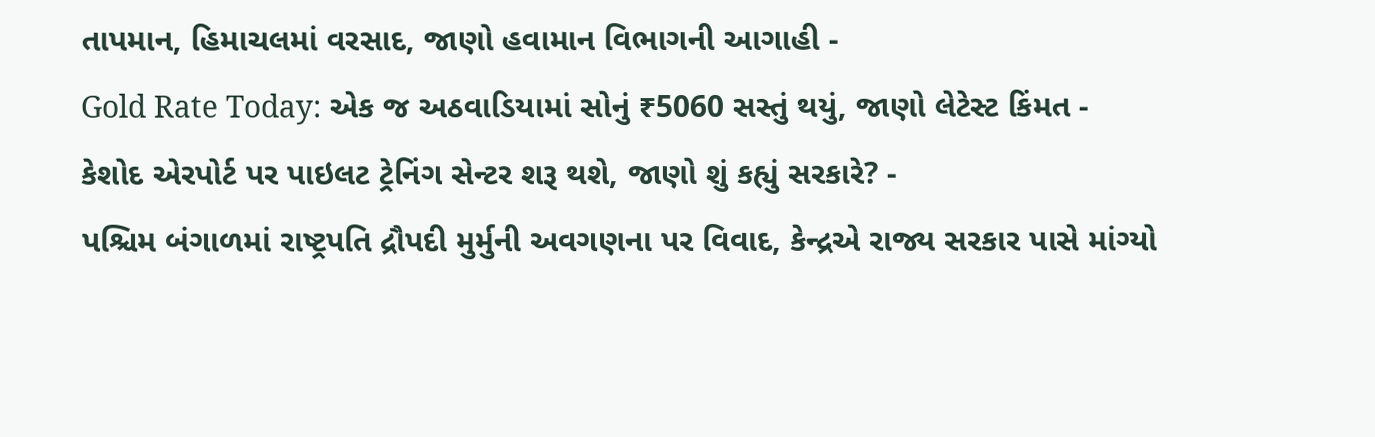તાપમાન, હિમાચલમાં વરસાદ, જાણો હવામાન વિભાગની આગાહી -
Gold Rate Today: એક જ અઠવાડિયામાં સોનું ₹5060 સસ્તું થયું, જાણો લેટેસ્ટ કિંમત -
કેશોદ એરપોર્ટ પર પાઇલટ ટ્રેનિંગ સેન્ટર શરૂ થશે, જાણો શું કહ્યું સરકારે? -
પશ્ચિમ બંગાળમાં રાષ્ટ્રપતિ દ્રૌપદી મુર્મુની અવગણના પર વિવાદ, કેન્દ્રએ રાજ્ય સરકાર પાસે માંગ્યો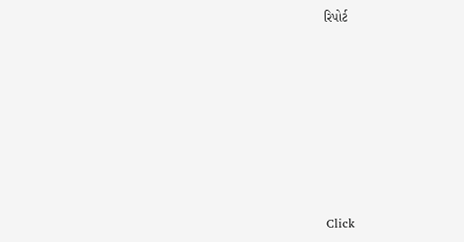રિપોર્ટ










Click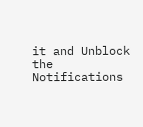it and Unblock the Notifications